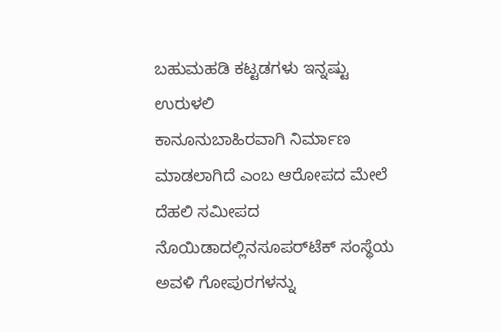ಬಹುಮಹಡಿ ಕಟ್ಟಡಗಳು ಇನ್ನಷ್ಟು ಉರುಳಲಿ
ಕಾನೂನುಬಾಹಿರವಾಗಿ ನಿರ್ಮಾಣ ಮಾಡಲಾಗಿದೆ ಎಂಬ ಆರೋಪದ ಮೇಲೆ ದೆಹಲಿ ಸಮೀಪದ ನೊಯಿಡಾದಲ್ಲಿನಸೂಪರ್‌ಟೆಕ್ ಸಂಸ್ಥೆಯ ಅವಳಿ ಗೋಪುರಗಳನ್ನು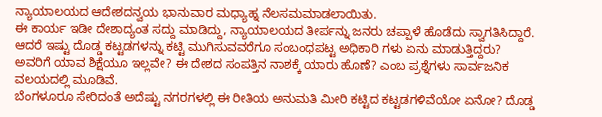ನ್ಯಾಯಾಲಯದ ಆದೇಶದನ್ವಯ ಭಾನುವಾರ ಮಧ್ಯಾಹ್ನ ನೆಲಸಮಮಾಡಲಾಯಿತು.
ಈ ಕಾರ್ಯ ಇಡೀ ದೇಶಾದ್ಯಂತ ಸದ್ದು ಮಾಡಿದ್ದು, ನ್ಯಾಯಾಲಯದ ತೀರ್ಪನ್ನು ಜನರು ಚಪ್ಪಾಳೆ ಹೊಡೆದು ಸ್ವಾಗತಿಸಿದ್ದಾರೆ. ಆದರೆ ಇಷ್ಟು ದೊಡ್ಡ ಕಟ್ಟಡಗಳನ್ನು ಕಟ್ಟಿ ಮುಗಿಸುವವರೆಗೂ ಸಂಬಂಧಪಟ್ಟ ಅಧಿಕಾರಿ ಗಳು ಏನು ಮಾಡುತ್ತಿದ್ದರು? ಅವರಿಗೆ ಯಾವ ಶಿಕ್ಷೆಯೂ ಇಲ್ಲವೇ? ಈ ದೇಶದ ಸಂಪತ್ತಿನ ನಾಶಕ್ಕೆ ಯಾರು ಹೊಣೆ? ಎಂಬ ಪ್ರಶ್ನೆಗಳು ಸಾರ್ವಜನಿಕ ವಲಯದಲ್ಲಿ ಮೂಡಿವೆ.
ಬೆಂಗಳೂರೂ ಸೇರಿದಂತೆ ಅದೆಷ್ಟು ನಗರಗಳಲ್ಲಿ ಈ ರೀತಿಯ ಅನುಮತಿ ಮೀರಿ ಕಟ್ಟಿದ ಕಟ್ಟಡಗಳಿವೆಯೋ ಏನೋ? ದೊಡ್ಡ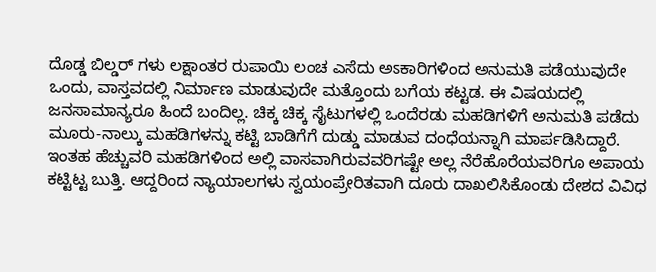ದೊಡ್ಡ ಬಿಲ್ಡರ್‌ ಗಳು ಲಕ್ಷಾಂತರ ರುಪಾಯಿ ಲಂಚ ಎಸೆದು ಅಽಕಾರಿಗಳಿಂದ ಅನುಮತಿ ಪಡೆಯುವುದೇ ಒಂದು, ವಾಸ್ತವದಲ್ಲಿ ನಿರ್ಮಾಣ ಮಾಡುವುದೇ ಮತ್ತೊಂದು ಬಗೆಯ ಕಟ್ಟಡ. ಈ ವಿಷಯದಲ್ಲಿ ಜನಸಾಮಾನ್ಯರೂ ಹಿಂದೆ ಬಂದಿಲ್ಲ. ಚಿಕ್ಕ ಚಿಕ್ಕ ಸೈಟುಗಳಲ್ಲಿ ಒಂದೆರಡು ಮಹಡಿಗಳಿಗೆ ಅನುಮತಿ ಪಡೆದು ಮೂರು-ನಾಲ್ಕು ಮಹಡಿಗಳನ್ನು ಕಟ್ಟಿ ಬಾಡಿಗೆಗೆ ದುಡ್ಡು ಮಾಡುವ ದಂಧೆಯನ್ನಾಗಿ ಮಾರ್ಪಡಿಸಿದ್ದಾರೆ.
ಇಂತಹ ಹೆಚ್ಚುವರಿ ಮಹಡಿಗಳಿಂದ ಅಲ್ಲಿ ವಾಸವಾಗಿರುವವರಿಗಷ್ಟೇ ಅಲ್ಲ ನೆರೆಹೊರೆಯವರಿಗೂ ಅಪಾಯ ಕಟ್ಟಿಟ್ಟ ಬುತ್ತಿ. ಆದ್ದರಿಂದ ನ್ಯಾಯಾಲಗಳು ಸ್ವಯಂಪ್ರೇರಿತವಾಗಿ ದೂರು ದಾಖಲಿಸಿಕೊಂಡು ದೇಶದ ವಿವಿಧ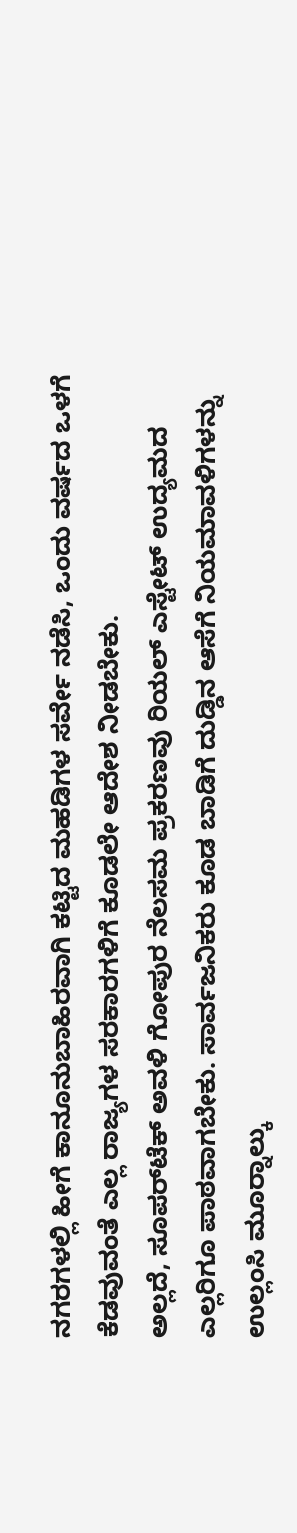ನಗರಗಳಲ್ಲಿ ಹೀಗೆ ಕಾನೂನುಬಾಹಿರವಾಗಿ ಕಟ್ಟಿದ ಮಹಡಿಗಳ ಸರ್ವೇ ನಡೆಸಿ, ಒಂದು ವರ್ಷದ ಒಳಗೆ ಕೆಡವುವಂತೆ ಎಲ್ಲ ರಾಜ್ಯಗಳ ಸರಕಾರಗಳಿಗೆ ಕೂಡಲೇ ಆದೇಶ ನೀಡಬೇಕು.
ಅಲ್ಲದೆ, ಸೂಪರ್‌ಟೆಕ್ ಅವಳಿ ಗೋಪುರ ನೆಲಸಮ ಪ್ರಕರಣವು ರಿಯಲ್ ಎಸ್ಟೇಟ್ ಉದ್ಯಮದ ಎಲ್ಲರಿಗೂ ಪಾಠವಾಗಬೇಕು. ಸಾರ್ವಜನಿಕರು ಕೂಡ ಬಾಡಿಗೆ ದುಡ್ಡಿನ ಆಸೆಗೆ ನಿಯಮಾವಳಿಗಳನ್ನು ಉಲ್ಲಂಸಿ ಮೂರ‍್ನಾಲ್ಕು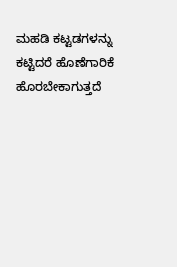ಮಹಡಿ ಕಟ್ಟಡಗಳನ್ನು ಕಟ್ಟಿದರೆ ಹೊಣೆಗಾರಿಕೆ ಹೊರಬೇಕಾಗುತ್ತದೆ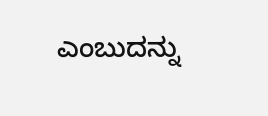ಎಂಬುದನ್ನು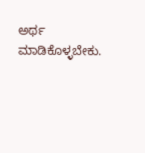ಅರ್ಥ ಮಾಡಿಕೊಳ್ಳಬೇಕು.